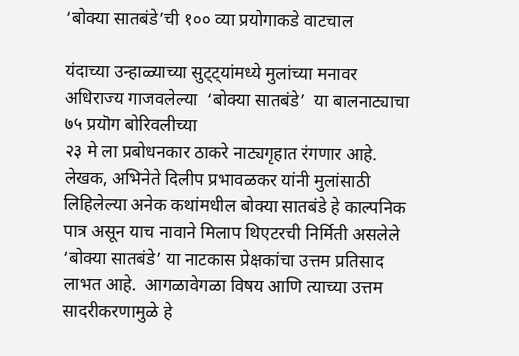‘बोक्या सातबंडे’ची १०० व्या प्रयोगाकडे वाटचाल

यंदाच्या उन्हाळ्याच्या सुट्ट्यांमध्ये मुलांच्या मनावर अधिराज्य गाजवलेल्या  ‘बोक्या सातबंडे’  या बालनाट्याचा  ७५ प्रयॊग बोरिवलीच्या
२३ मे ला प्रबोधनकार ठाकरे नाट्यगृहात रंगणार आहे.  लेखक, अभिनेते दिलीप प्रभावळकर यांनी मुलांसाठी लिहिलेल्या अनेक कथांमधील बोक्या सातबंडे हे काल्पनिक पात्र असून याच नावाने मिलाप थिएटरची निर्मिती असलेले ‘बोक्या सातबंडे’ या नाटकास प्रेक्षकांचा उत्तम प्रतिसाद लाभत आहे.  आगळावेगळा विषय आणि त्याच्या उत्तम सादरीकरणामुळे हे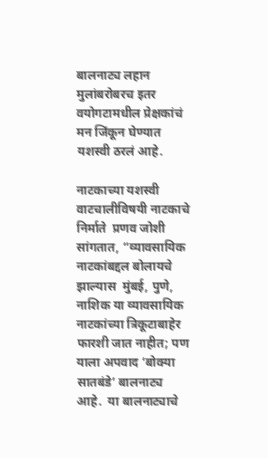बालनाट्य लहान मुलांबरोबरच इतर वयोगटामधील प्रेक्षकांचं मन जिंकून घेण्यात यशस्वी ठरलं आहे.

नाटकाच्या यशस्वी वाटचालीविषयी नाटकाचे निर्माते  प्रणव जोशी सांगतात, “व्यावसायिक नाटकांबद्दल बोलायचे झाल्यास  मुंबई, पुणे, नाशिक या व्यावसायिक नाटकांच्या त्रिकूटाबाहेर फारशी जात नाहीत; पण याला अपवाद ‘बोक्या सातबंडे’ बालनाट्य आहे.  या बालनाट्याचे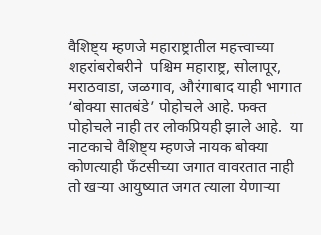वैशिष्ट्य म्हणजे महाराष्ट्रातील महत्त्वाच्या शहरांबरोबरीने  पश्चिम महाराष्ट्र, सोलापूर, मराठवाडा, जळगाव, औरंगाबाद याही भागात ‘बोक्या सातबंडे’ पोहोचले आहे. फक्त पोहोचले नाही तर लोकप्रियही झाले आहे.  या नाटकाचे वैशिष्ट्य म्हणजे नायक बोक्या कोणत्याही फँटसीच्या जगात वावरतात नाही तो खऱ्या आयुष्यात जगत त्याला येणाऱ्या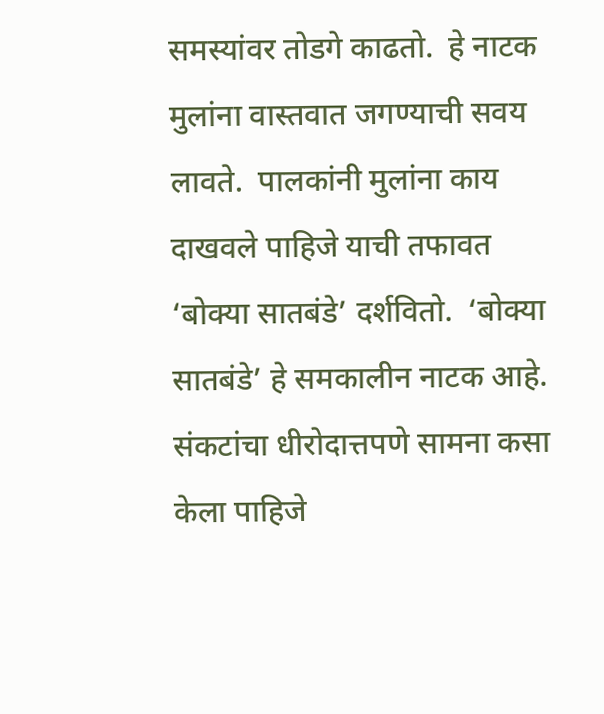समस्यांवर तोडगे काढतो.  हे नाटक मुलांना वास्तवात जगण्याची सवय लावते.  पालकांनी मुलांना काय दाखवले पाहिजे याची तफावत ‘बोक्या सातबंडे’ दर्शवितो.  ‘बोक्या सातबंडे’ हे समकालीन नाटक आहे. संकटांचा धीरोदात्तपणे सामना कसा केला पाहिजे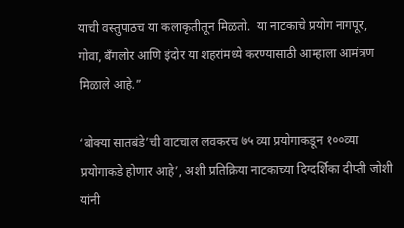याची वस्तुपाठच या कलाकृतीतून मिळतो.  या नाटकाचे प्रयोग नागपूर, गोवा, बँगलोर आणि इंदोर या शहरांमध्ये करण्यासाठी आम्हाला आमंत्रण मिळाले आहे.”

‘बोक्या सातबंडे’ची वाटचाल लवकरच ७५ व्या प्रयोगाकडून १००व्या प्रयोगाकडे होणार आहे’, अशी प्रतिक्रिया नाटकाच्या दिग्दर्शिका दीप्ती जोशी यांनी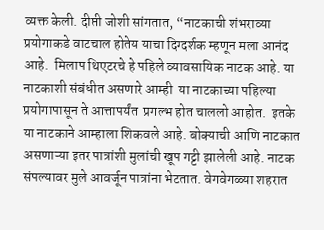व्यक्त केली. दीप्ती जोशी सांगतात, “नाटकाची शंभराव्या प्रयोगाकडे वाटचाल होतेय याचा दिग्दर्शक म्हणून मला आनंद आहे.  मिलाप थिएटरचे हे पहिले व्यावसायिक नाटक आहे. या नाटकाशी संबंधीत असणारे आम्ही  या नाटकाच्या पहिल्या प्रयोगापासून ते आत्तापर्यंत  प्रगल्भ होत चाललो आहोत.  इतके या नाटकाने आम्हाला शिकवले आहे. बोक्याची आणि नाटकात असणाऱ्या इतर पात्रांशी मुलांची खूप गट्टी झालेली आहे. नाटक संपल्यावर मुले आवर्जून पात्रांना भेटतात. वेगवेगळ्या शहरात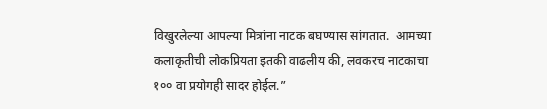विखुरलेल्या आपल्या मित्रांना नाटक बघण्यास सांगतात.  आमच्या कलाकृतीची लोकप्रियता इतकी वाढलीय की, लवकरच नाटकाचा १०० वा प्रयोगही सादर होईल.”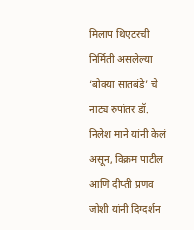मिलाप थिएटरची निर्मिती असलेल्या ‘बोक्या सातबंडे’ चे नाट्य रुपांतर डॉ. निलेश माने यांनी केलं असून, विक्रम पाटील आणि दीप्ती प्रणव जोशी यांनी दिग्दर्शन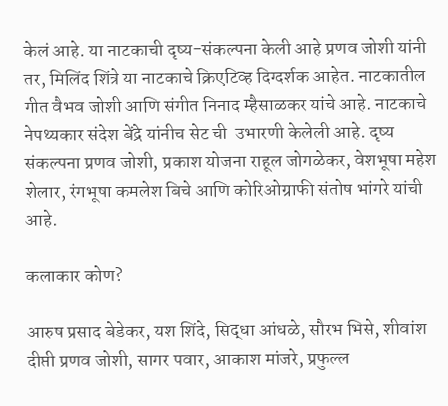केलं आहे. या नाटकाची दृष्य-संकल्पना केली आहे प्रणव जोशी यांनी तर, मिलिंद शिंत्रे या नाटकाचे क्रिएटिव्ह दिग्दर्शक आहेत. नाटकातील गीत वैभव जोशी आणि संगीत निनाद म्हैसाळकर यांचे आहे. नाटकाचे नेपथ्यकार संदेश बेंद्रे यांनीच सेट ची  उभारणी केलेली आहे. दृष्य संकल्पना प्रणव जोशी, प्रकाश योजना राहूल जोगळेकर, वेशभूषा महेश शेलार, रंगभूषा कमलेश बिचे आणि कोरिओग्राफी संतोष भांगरे यांची आहे.

कलाकार कोण?

आरुष प्रसाद बेडेकर, यश शिंदे, सिद्धा आंधळे, सौरभ भिसे, शीवांश दीप्ती प्रणव जोशी, सागर पवार, आकाश मांजरे, प्रफुल्ल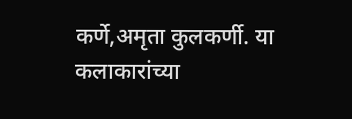कर्णे,अमृता कुलकर्णी. या कलाकारांच्या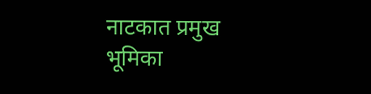नाटकात प्रमुख भूमिका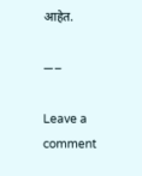आहेत.

—–

Leave a comment